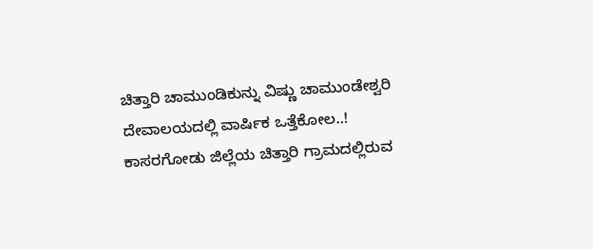ಚಿತ್ತಾರಿ ಚಾಮುಂಡಿಕುನ್ನು ವಿಷ್ಣು ಚಾಮುಂಡೇಶ್ವರಿ ದೇವಾಲಯದಲ್ಲಿ ವಾರ್ಷಿಕ ಒತ್ತೆಕೋಲ..!
ಕಾಸರಗೋಡು ಜಿಲ್ಲೆಯ ಚಿತ್ತಾರಿ ಗ್ರಾಮದಲ್ಲಿರುವ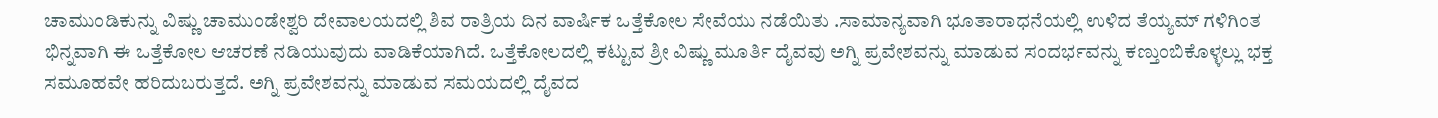ಚಾಮುಂಡಿಕುನ್ನು ವಿಷ್ಣು ಚಾಮುಂಡೇಶ್ವರಿ ದೇವಾಲಯದಲ್ಲಿ ಶಿವ ರಾತ್ರಿಯ ದಿನ ವಾರ್ಷಿಕ ಒತ್ತೆಕೋಲ ಸೇವೆಯು ನಡೆಯಿತು .ಸಾಮಾನ್ಯವಾಗಿ ಭೂತಾರಾಧನೆಯಲ್ಲಿ ಉಳಿದ ತೆಯ್ಯಮ್ ಗಳಿಗಿಂತ ಭಿನ್ನವಾಗಿ ಈ ಒತ್ತೆಕೋಲ ಆಚರಣೆ ನಡಿಯುವುದು ವಾಡಿಕೆಯಾಗಿದೆ. ಒತ್ತೆಕೋಲದಲ್ಲಿ ಕಟ್ಟುವ ಶ್ರೀ ವಿಷ್ಣು ಮೂರ್ತಿ ದೈವವು ಅಗ್ನಿ ಪ್ರವೇಶವನ್ನು ಮಾಡುವ ಸಂದರ್ಭವನ್ನು ಕಣ್ತುಂಬಿಕೊಳ್ಳಲ್ಲು ಭಕ್ತ ಸಮೂಹವೇ ಹರಿದುಬರುತ್ತದೆ. ಅಗ್ನಿ ಪ್ರವೇಶವನ್ನು ಮಾಡುವ ಸಮಯದಲ್ಲಿ ದೈವದ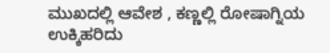ಮುಖದಲ್ಲಿ ಆವೇಶ , ಕಣ್ಣಲ್ಲಿ ರೋಷಾಗ್ನಿಯ ಉಕ್ಕಿಹರಿದು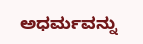ಅಧರ್ಮವನ್ನು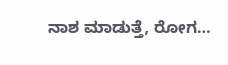ನಾಶ ಮಾಡುತ್ತೆ, ರೋಗ…